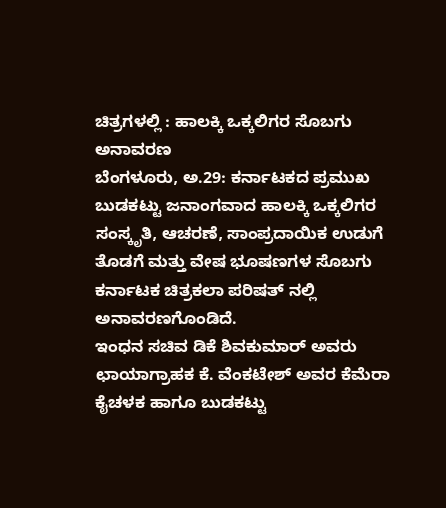ಚಿತ್ರಗಳಲ್ಲಿ : ಹಾಲಕ್ಕಿ ಒಕ್ಕಲಿಗರ ಸೊಬಗು ಅನಾವರಣ
ಬೆಂಗಳೂರು, ಅ.29: ಕರ್ನಾಟಕದ ಪ್ರಮುಖ ಬುಡಕಟ್ಟು ಜನಾಂಗವಾದ ಹಾಲಕ್ಕಿ ಒಕ್ಕಲಿಗರ ಸಂಸ್ಕೃತಿ, ಆಚರಣೆ, ಸಾಂಪ್ರದಾಯಿಕ ಉಡುಗೆ ತೊಡಗೆ ಮತ್ತು ವೇಷ ಭೂಷಣಗಳ ಸೊಬಗು ಕರ್ನಾಟಕ ಚಿತ್ರಕಲಾ ಪರಿಷತ್ ನಲ್ಲಿ ಅನಾವರಣಗೊಂಡಿದೆ.
ಇಂಧನ ಸಚಿವ ಡಿಕೆ ಶಿವಕುಮಾರ್ ಅವರು ಛಾಯಾಗ್ರಾಹಕ ಕೆ. ವೆಂಕಟೇಶ್ ಅವರ ಕೆಮೆರಾ ಕೈಚಳಕ ಹಾಗೂ ಬುಡಕಟ್ಟು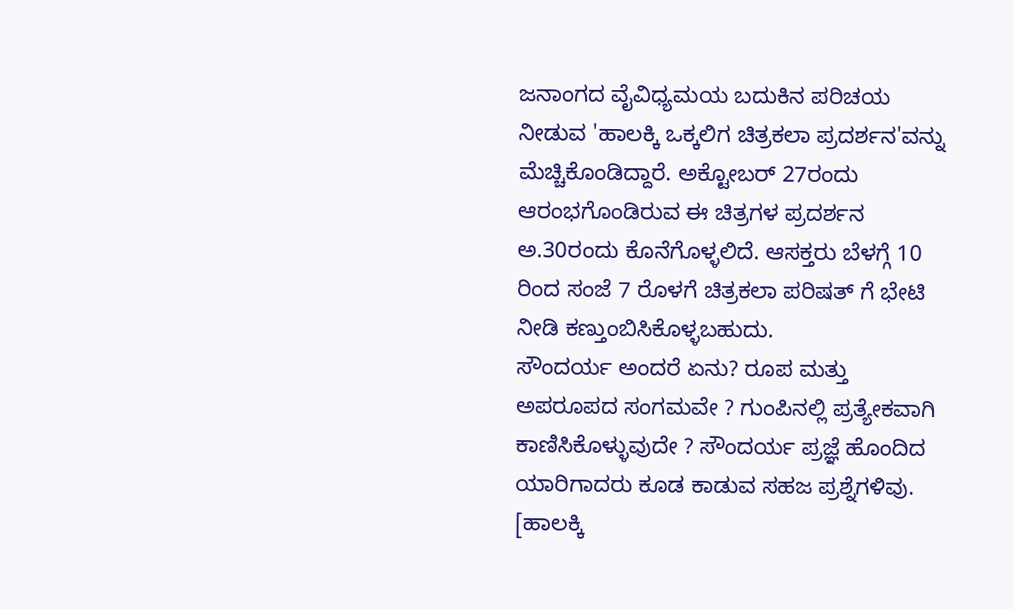ಜನಾಂಗದ ವೈವಿಧ್ಯಮಯ ಬದುಕಿನ ಪರಿಚಯ ನೀಡುವ 'ಹಾಲಕ್ಕಿ ಒಕ್ಕಲಿಗ ಚಿತ್ರಕಲಾ ಪ್ರದರ್ಶನ'ವನ್ನು ಮೆಚ್ಚಿಕೊಂಡಿದ್ದಾರೆ. ಅಕ್ಟೋಬರ್ 27ರಂದು ಆರಂಭಗೊಂಡಿರುವ ಈ ಚಿತ್ರಗಳ ಪ್ರದರ್ಶನ ಅ.30ರಂದು ಕೊನೆಗೊಳ್ಳಲಿದೆ. ಆಸಕ್ತರು ಬೆಳಗ್ಗೆ 10 ರಿಂದ ಸಂಜೆ 7 ರೊಳಗೆ ಚಿತ್ರಕಲಾ ಪರಿಷತ್ ಗೆ ಭೇಟಿ ನೀಡಿ ಕಣ್ತುಂಬಿಸಿಕೊಳ್ಳಬಹುದು.
ಸೌಂದರ್ಯ ಅಂದರೆ ಏನು? ರೂಪ ಮತ್ತು ಅಪರೂಪದ ಸಂಗಮವೇ ? ಗುಂಪಿನಲ್ಲಿ ಪ್ರತ್ಯೇಕವಾಗಿ ಕಾಣಿಸಿಕೊಳ್ಳುವುದೇ ? ಸೌಂದರ್ಯ ಪ್ರಜ್ಞೆ ಹೊಂದಿದ ಯಾರಿಗಾದರು ಕೂಡ ಕಾಡುವ ಸಹಜ ಪ್ರಶ್ನೆಗಳಿವು. [ಹಾಲಕ್ಕಿ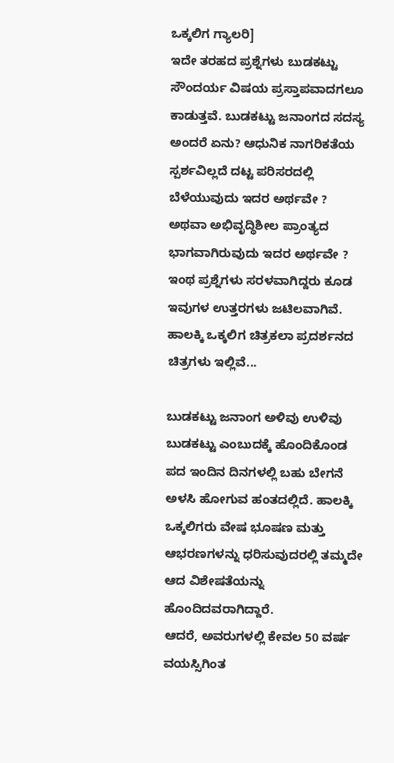ಒಕ್ಕಲಿಗ ಗ್ಯಾಲರಿ]
ಇದೇ ತರಹದ ಪ್ರಶ್ನೆಗಳು ಬುಡಕಟ್ಟು ಸೌಂದರ್ಯ ವಿಷಯ ಪ್ರಸ್ತಾಪವಾದಗಲೂ ಕಾಡುತ್ತವೆ. ಬುಡಕಟ್ಟು ಜನಾಂಗದ ಸದಸ್ಯ ಅಂದರೆ ಏನು? ಆಧುನಿಕ ನಾಗರಿಕತೆಯ ಸ್ಪರ್ಶವಿಲ್ಲದೆ ದಟ್ಟ ಪರಿಸರದಲ್ಲಿ ಬೆಳೆಯುವುದು ಇದರ ಅರ್ಥವೇ ? ಅಥವಾ ಅಭಿವೃದ್ಧಿಶೀಲ ಪ್ರಾಂತ್ಯದ ಭಾಗವಾಗಿರುವುದು ಇದರ ಅರ್ಥವೇ ? ಇಂಥ ಪ್ರಶ್ನೆಗಳು ಸರಳವಾಗಿದ್ದರು ಕೂಡ ಇವುಗಳ ಉತ್ತರಗಳು ಜಟಿಲವಾಗಿವೆ. ಹಾಲಕ್ಕಿ ಒಕ್ಕಲಿಗ ಚಿತ್ರಕಲಾ ಪ್ರದರ್ಶನದ ಚಿತ್ರಗಳು ಇಲ್ಲಿವೆ...

ಬುಡಕಟ್ಟು ಜನಾಂಗ ಅಳಿವು ಉಳಿವು
ಬುಡಕಟ್ಟು ಎಂಬುದಕ್ಕೆ ಹೊಂದಿಕೊಂಡ ಪದ ಇಂದಿನ ದಿನಗಳಲ್ಲಿ ಬಹು ಬೇಗನೆ ಅಳಸಿ ಹೋಗುವ ಹಂತದಲ್ಲಿದೆ. ಹಾಲಕ್ಕಿ ಒಕ್ಕಲಿಗರು ವೇಷ ಭೂಷಣ ಮತ್ತು ಆಭರಣಗಳನ್ನು ಧರಿಸುವುದರಲ್ಲಿ ತಮ್ಮದೇ ಆದ ವಿಶೇಷತೆಯನ್ನು ಹೊಂದಿದವರಾಗಿದ್ದಾರೆ.
ಆದರೆ, ಅವರುಗಳಲ್ಲಿ ಕೇವಲ 50 ವರ್ಷ ವಯಸ್ಸಿಗಿಂತ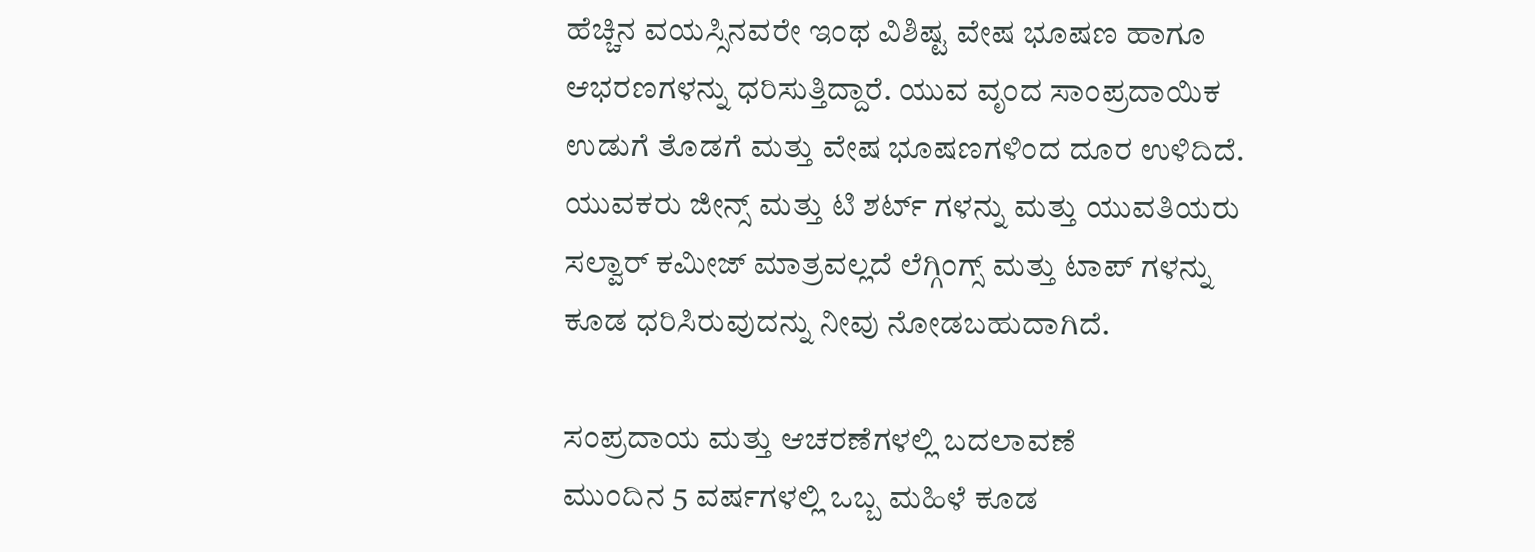ಹೆಚ್ಚಿನ ವಯಸ್ಸಿನವರೇ ಇಂಥ ವಿಶಿಷ್ಟ ವೇಷ ಭೂಷಣ ಹಾಗೂ ಆಭರಣಗಳನ್ನು ಧರಿಸುತ್ತಿದ್ದಾರೆ. ಯುವ ವೃಂದ ಸಾಂಪ್ರದಾಯಿಕ ಉಡುಗೆ ತೊಡಗೆ ಮತ್ತು ವೇಷ ಭೂಷಣಗಳಿಂದ ದೂರ ಉಳಿದಿದೆ. ಯುವಕರು ಜೀನ್ಸ್ ಮತ್ತು ಟಿ ಶರ್ಟ್ ಗಳನ್ನು ಮತ್ತು ಯುವತಿಯರು ಸಲ್ವಾರ್ ಕಮೀಜ್ ಮಾತ್ರವಲ್ಲದೆ ಲೆಗ್ಗಿಂಗ್ಸ್ ಮತ್ತು ಟಾಪ್ ಗಳನ್ನು ಕೂಡ ಧರಿಸಿರುವುದನ್ನು ನೀವು ನೋಡಬಹುದಾಗಿದೆ.

ಸಂಪ್ರದಾಯ ಮತ್ತು ಆಚರಣೆಗಳಲ್ಲಿ ಬದಲಾವಣೆ
ಮುಂದಿನ 5 ವರ್ಷಗಳಲ್ಲಿ ಒಬ್ಬ ಮಹಿಳೆ ಕೂಡ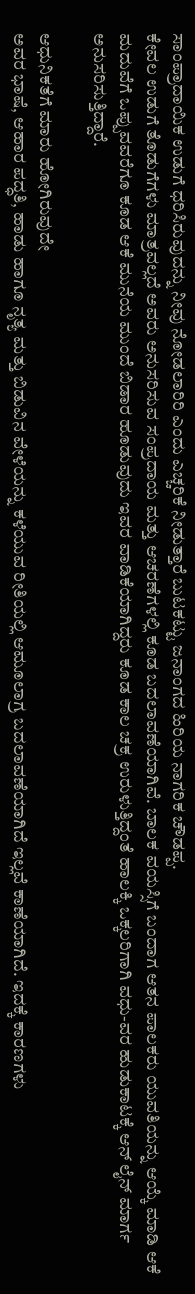ಸಾಂಪ್ರಾದಾಯಿಕ ಉಡುಗೆ ಧರಿಸಿರುವುದನ್ನು ನೀವು ನೋಡಲಾರಿರಿ ಎಂದು ಎಚ್ಚರಿಕೆ ನೀಡುತ್ತಾರೆ ಬುಟಕಟ್ಟು ಜನಾಂಗದ ಹಿರಿಯ ನಾಗರಿಕ ಚೌಡಪ್ಪ.
ಕೇವಲ ಉಡುಗೆ ತೊಡುಗೆಗಳು ಮಾತ್ರವಲ್ಲದೆ ಅವರು ಅನುಸರಿಸುವ ಸಂಪ್ರದಾಯ ಮತ್ತು ಆಚರಣೆಗಳಲ್ಲಿ ಕೂಡ ಬದಲಾವಣೆಯಾಗಿವೆ. ಬಾಲಕ ವಯಸ್ಸಿಗೆ ಬಂದಾಗ ಆತನ ಪಾಲಕರು ಯುವತಿಯನ್ನು ಆಯ್ಕೆ ಮಾಡಿ ಆಕೆ ಮದುವೆಗೆ ಒಪ್ಪುವವರೆಗೂ ಕೂಡ ಆಕೆ ಮುನೆಯ ಮುಂದೆ ಬಿಡಾರ ಹೂಡುವುದು ಇವರ ವಾಡಿಕೆಯಾಗಿದ್ದರು ಕೂಡ ಕಾಲ ಚಕ್ರ ಉರುಳುತ್ತಿದ್ದಂತೆ ಹಾಲಕ್ಕಿ ಒಕ್ಕಲರಿಗಾಗಿ ವಧು-ವರ ಹುಡುಕಾಟಕ್ಕೆ ಆನ್ ಲೈನ್ ಮಾರ್ಗ ಅನುಸರಿಸುತ್ತಿದ್ದಾರೆ.

ಆಧುನಿಕತೆಗೆ ಮಾರು ಹೋಗಿರುವುದೇ
ಅವರ ಭಾಷೆ, ಆಹಾರ ಪದ್ಧತಿ, ಹಾಡು ಹಾಗೂ ನೃತ್ಯ ಮತ್ತು ಬಿಡುವಿನ ವೇಳೆಯನ್ನು ಕಳೆಯುವ ರೀತಿಯಲ್ಲಿ ಆಮೂಲಾಗ್ರ ಬದಲಾವಣೆಯಾಗಿದೆ ಇಲ್ಲವೆ ಕಾಣೆಯಾಗಿದೆ. ಇದಕ್ಕೆ ಕಾರಣಗಳು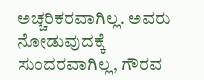ಅಚ್ಚರಿಕರವಾಗಿಲ್ಲ. ಅವರು ನೋಡುವುದಕ್ಕೆ ಸುಂದರವಾಗಿಲ್ಲ, ಗೌರವ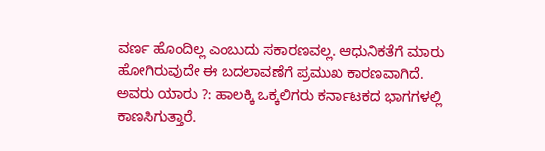ವರ್ಣ ಹೊಂದಿಲ್ಲ ಎಂಬುದು ಸಕಾರಣವಲ್ಲ. ಆಧುನಿಕತೆಗೆ ಮಾರು ಹೋಗಿರುವುದೇ ಈ ಬದಲಾವಣೆಗೆ ಪ್ರಮುಖ ಕಾರಣವಾಗಿದೆ.
ಅವರು ಯಾರು ?: ಹಾಲಕ್ಕಿ ಒಕ್ಕಲಿಗರು ಕರ್ನಾಟಕದ ಭಾಗಗಳಲ್ಲಿ ಕಾಣಸಿಗುತ್ತಾರೆ.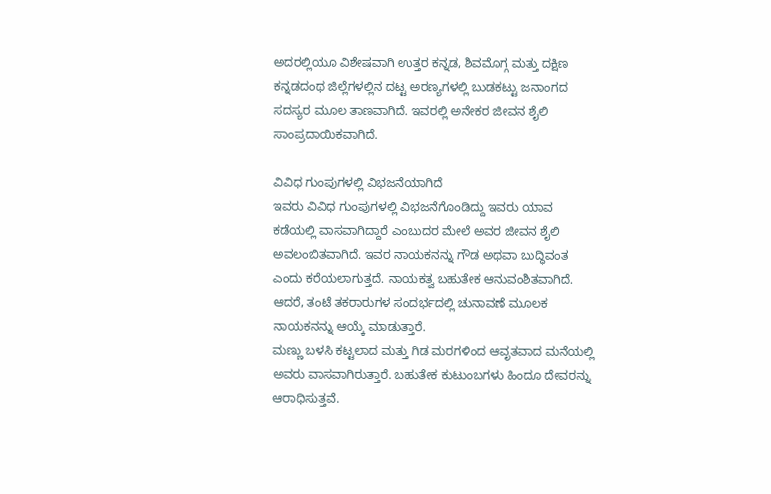ಅದರಲ್ಲಿಯೂ ವಿಶೇಷವಾಗಿ ಉತ್ತರ ಕನ್ನಡ, ಶಿವಮೊಗ್ಗ ಮತ್ತು ದಕ್ಷಿಣ ಕನ್ನಡದಂಥ ಜಿಲ್ಲೆಗಳಲ್ಲಿನ ದಟ್ಟ ಅರಣ್ಯಗಳಲ್ಲಿ ಬುಡಕಟ್ಟು ಜನಾಂಗದ ಸದಸ್ಯರ ಮೂಲ ತಾಣವಾಗಿದೆ. ಇವರಲ್ಲಿ ಅನೇಕರ ಜೀವನ ಶೈಲಿ ಸಾಂಪ್ರದಾಯಿಕವಾಗಿದೆ.

ವಿವಿಧ ಗುಂಪುಗಳಲ್ಲಿ ವಿಭಜನೆಯಾಗಿದೆ
ಇವರು ವಿವಿಧ ಗುಂಪುಗಳಲ್ಲಿ ವಿಭಜನೆಗೊಂಡಿದ್ದು ಇವರು ಯಾವ ಕಡೆಯಲ್ಲಿ ವಾಸವಾಗಿದ್ದಾರೆ ಎಂಬುದರ ಮೇಲೆ ಅವರ ಜೀವನ ಶೈಲಿ ಅವಲಂಬಿತವಾಗಿದೆ. ಇವರ ನಾಯಕನನ್ನು ಗೌಡ ಅಥವಾ ಬುದ್ಧಿವಂತ ಎಂದು ಕರೆಯಲಾಗುತ್ತದೆ. ನಾಯಕತ್ವ ಬಹುತೇಕ ಆನುವಂಶಿತವಾಗಿದೆ. ಆದರೆ, ತಂಟೆ ತಕರಾರುಗಳ ಸಂದರ್ಭದಲ್ಲಿ ಚುನಾವಣೆ ಮೂಲಕ ನಾಯಕನನ್ನು ಆಯ್ಕೆ ಮಾಡುತ್ತಾರೆ.
ಮಣ್ಣು ಬಳಸಿ ಕಟ್ಟಲಾದ ಮತ್ತು ಗಿಡ ಮರಗಳಿಂದ ಆವೃತವಾದ ಮನೆಯಲ್ಲಿ ಅವರು ವಾಸವಾಗಿರುತ್ತಾರೆ. ಬಹುತೇಕ ಕುಟುಂಬಗಳು ಹಿಂದೂ ದೇವರನ್ನು ಆರಾಧಿಸುತ್ತವೆ.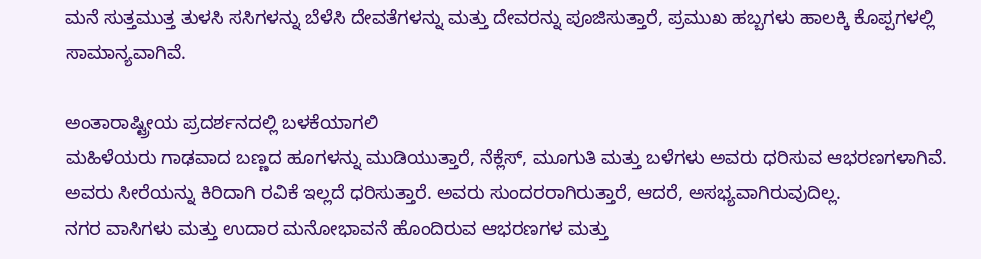ಮನೆ ಸುತ್ತಮುತ್ತ ತುಳಸಿ ಸಸಿಗಳನ್ನು ಬೆಳೆಸಿ ದೇವತೆಗಳನ್ನು ಮತ್ತು ದೇವರನ್ನು ಪೂಜಿಸುತ್ತಾರೆ, ಪ್ರಮುಖ ಹಬ್ಬಗಳು ಹಾಲಕ್ಕಿ ಕೊಪ್ಪಗಳಲ್ಲಿ ಸಾಮಾನ್ಯವಾಗಿವೆ.

ಅಂತಾರಾಷ್ಟ್ರೀಯ ಪ್ರದರ್ಶನದಲ್ಲಿ ಬಳಕೆಯಾಗಲಿ
ಮಹಿಳೆಯರು ಗಾಢವಾದ ಬಣ್ಣದ ಹೂಗಳನ್ನು ಮುಡಿಯುತ್ತಾರೆ, ನೆಕ್ಲೆಸ್, ಮೂಗುತಿ ಮತ್ತು ಬಳೆಗಳು ಅವರು ಧರಿಸುವ ಆಭರಣಗಳಾಗಿವೆ. ಅವರು ಸೀರೆಯನ್ನು ಕಿರಿದಾಗಿ ರವಿಕೆ ಇಲ್ಲದೆ ಧರಿಸುತ್ತಾರೆ. ಅವರು ಸುಂದರರಾಗಿರುತ್ತಾರೆ, ಆದರೆ, ಅಸಭ್ಯವಾಗಿರುವುದಿಲ್ಲ.
ನಗರ ವಾಸಿಗಳು ಮತ್ತು ಉದಾರ ಮನೋಭಾವನೆ ಹೊಂದಿರುವ ಆಭರಣಗಳ ಮತ್ತು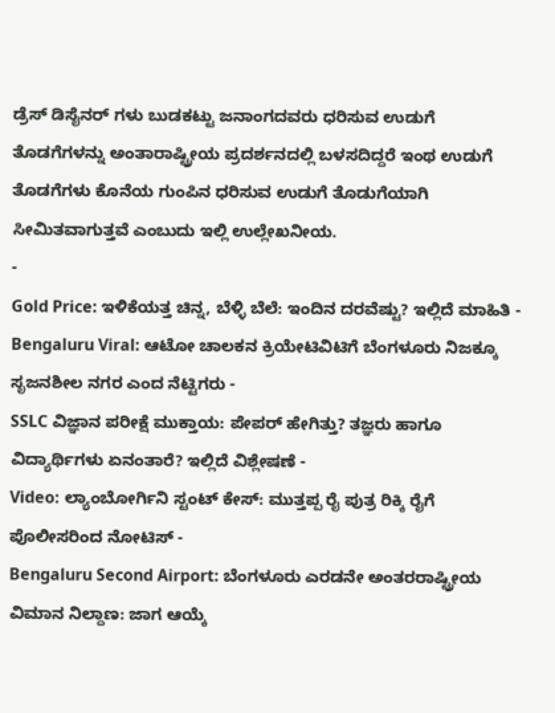ಡ್ರೆಸ್ ಡಿಸೈನರ್ ಗಳು ಬುಡಕಟ್ಟು ಜನಾಂಗದವರು ಧರಿಸುವ ಉಡುಗೆ ತೊಡಗೆಗಳನ್ನು ಅಂತಾರಾಷ್ಟ್ರೀಯ ಪ್ರದರ್ಶನದಲ್ಲಿ ಬಳಸದಿದ್ದರೆ ಇಂಥ ಉಡುಗೆ ತೊಡಗೆಗಳು ಕೊನೆಯ ಗುಂಪಿನ ಧರಿಸುವ ಉಡುಗೆ ತೊಡುಗೆಯಾಗಿ ಸೀಮಿತವಾಗುತ್ತವೆ ಎಂಬುದು ಇಲ್ಲಿ ಉಲ್ಲೇಖನೀಯ.
-
Gold Price: ಇಳಿಕೆಯತ್ತ ಚಿನ್ನ, ಬೆಳ್ಳಿ ಬೆಲೆ: ಇಂದಿನ ದರವೆಷ್ಟು? ಇಲ್ಲಿದೆ ಮಾಹಿತಿ -
Bengaluru Viral: ಆಟೋ ಚಾಲಕನ ಕ್ರಿಯೇಟಿವಿಟಿಗೆ ಬೆಂಗಳೂರು ನಿಜಕ್ಕೂ ಸೃಜನಶೀಲ ನಗರ ಎಂದ ನೆಟ್ಟಿಗರು -
SSLC ವಿಜ್ಞಾನ ಪರೀಕ್ಷೆ ಮುಕ್ತಾಯ: ಪೇಪರ್ ಹೇಗಿತ್ತು? ತಜ್ಞರು ಹಾಗೂ ವಿದ್ಯಾರ್ಥಿಗಳು ಏನಂತಾರೆ? ಇಲ್ಲಿದೆ ವಿಶ್ಲೇಷಣೆ -
Video: ಲ್ಯಾಂಬೋರ್ಗಿನಿ ಸ್ಟಂಟ್ ಕೇಸ್: ಮುತ್ತಪ್ಪ ರೈ ಪುತ್ರ ರಿಕ್ಕಿ ರೈಗೆ ಪೊಲೀಸರಿಂದ ನೋಟಿಸ್ -
Bengaluru Second Airport: ಬೆಂಗಳೂರು ಎರಡನೇ ಅಂತರರಾಷ್ಟ್ರೀಯ ವಿಮಾನ ನಿಲ್ದಾಣ: ಜಾಗ ಆಯ್ಕೆ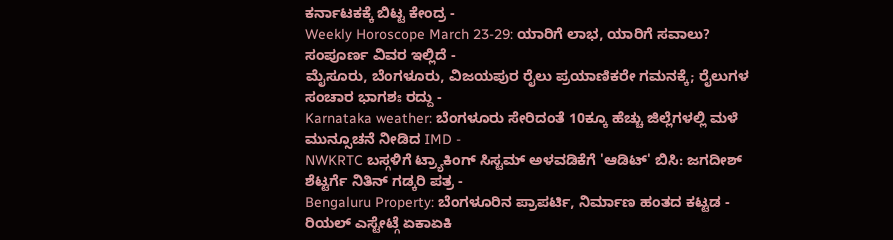ಕರ್ನಾಟಕಕ್ಕೆ ಬಿಟ್ಟ ಕೇಂದ್ರ -
Weekly Horoscope March 23-29: ಯಾರಿಗೆ ಲಾಭ, ಯಾರಿಗೆ ಸವಾಲು? ಸಂಪೂರ್ಣ ವಿವರ ಇಲ್ಲಿದೆ -
ಮೈಸೂರು, ಬೆಂಗಳೂರು, ವಿಜಯಪುರ ರೈಲು ಪ್ರಯಾಣಿಕರೇ ಗಮನಕ್ಕೆ; ರೈಲುಗಳ ಸಂಚಾರ ಭಾಗಶಃ ರದ್ದು -
Karnataka weather: ಬೆಂಗಳೂರು ಸೇರಿದಂತೆ 10ಕ್ಕೂ ಹೆಚ್ಚು ಜಿಲ್ಲೆಗಳಲ್ಲಿ ಮಳೆ ಮುನ್ಸೂಚನೆ ನೀಡಿದ IMD -
NWKRTC ಬಸ್ಗಳಿಗೆ ಟ್ರ್ಯಾಕಿಂಗ್ ಸಿಸ್ಟಮ್ ಅಳವಡಿಕೆಗೆ 'ಆಡಿಟ್' ಬಿಸಿ: ಜಗದೀಶ್ ಶೆಟ್ಟರ್ಗೆ ನಿತಿನ್ ಗಡ್ಕರಿ ಪತ್ರ -
Bengaluru Property: ಬೆಂಗಳೂರಿನ ಪ್ರಾಪರ್ಟಿ, ನಿರ್ಮಾಣ ಹಂತದ ಕಟ್ಟಡ - ರಿಯಲ್ ಎಸ್ಟೇಟ್ಗೆ ಏಕಾಏಕಿ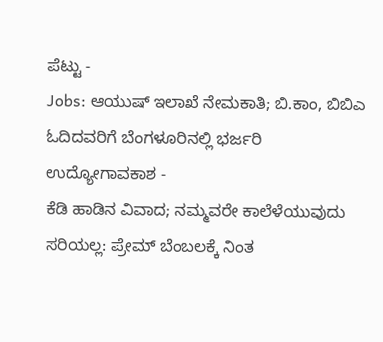ಪೆಟ್ಟು -
Jobs: ಆಯುಷ್ ಇಲಾಖೆ ನೇಮಕಾತಿ; ಬಿ.ಕಾಂ, ಬಿಬಿಎ ಓದಿದವರಿಗೆ ಬೆಂಗಳೂರಿನಲ್ಲಿ ಭರ್ಜರಿ ಉದ್ಯೋಗಾವಕಾಶ -
ಕೆಡಿ ಹಾಡಿನ ವಿವಾದ; ನಮ್ಮವರೇ ಕಾಲೆಳೆಯುವುದು ಸರಿಯಲ್ಲ: ಪ್ರೇಮ್ ಬೆಂಬಲಕ್ಕೆ ನಿಂತ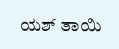ಯಶ್ ತಾಯಿ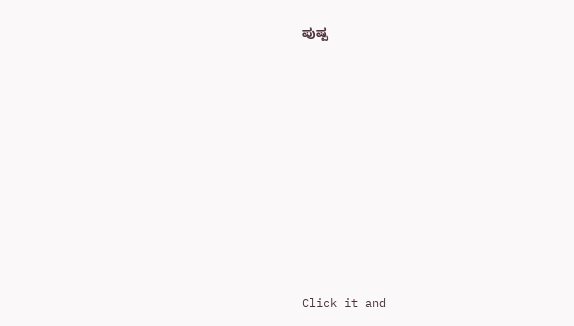ಪುಷ್ಪ












Click it and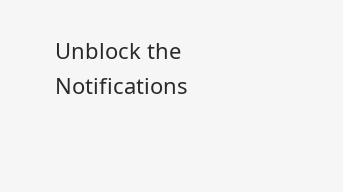Unblock the Notifications